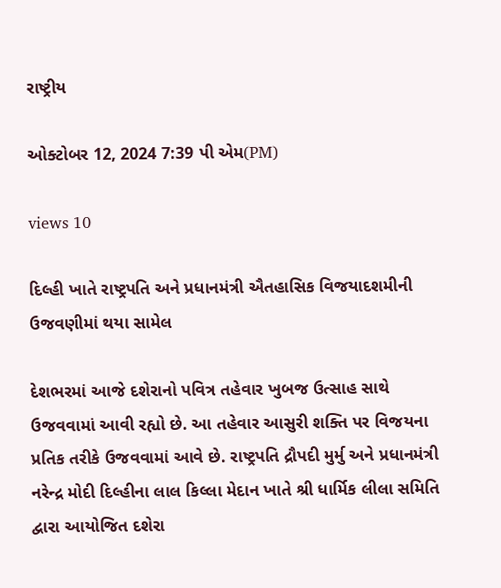રાષ્ટ્રીય

ઓક્ટોબર 12, 2024 7:39 પી એમ(PM)

views 10

દિલ્હી ખાતે રાષ્ટ્રપતિ અને પ્રધાનમંત્રી ઐતહાસિક વિજયાદશમીની ઉજવણીમાં થયા સામેલ

દેશભરમાં આજે દશેરાનો પવિત્ર તહેવાર ખુબજ ઉત્સાહ સાથે ઉજવવામાં આવી રહ્યો છે. આ તહેવાર આસુરી શક્તિ પર વિજયના પ્રતિક તરીકે ઉજવવામાં આવે છે. રાષ્ટ્રપતિ દ્રૌપદી મુર્મુ અને પ્રધાનમંત્રી નરેન્દ્ર મોદી દિલ્હીના લાલ કિલ્લા મેદાન ખાતે શ્રી ધાર્મિક લીલા સમિતિ દ્વારા આયોજિત દશેરા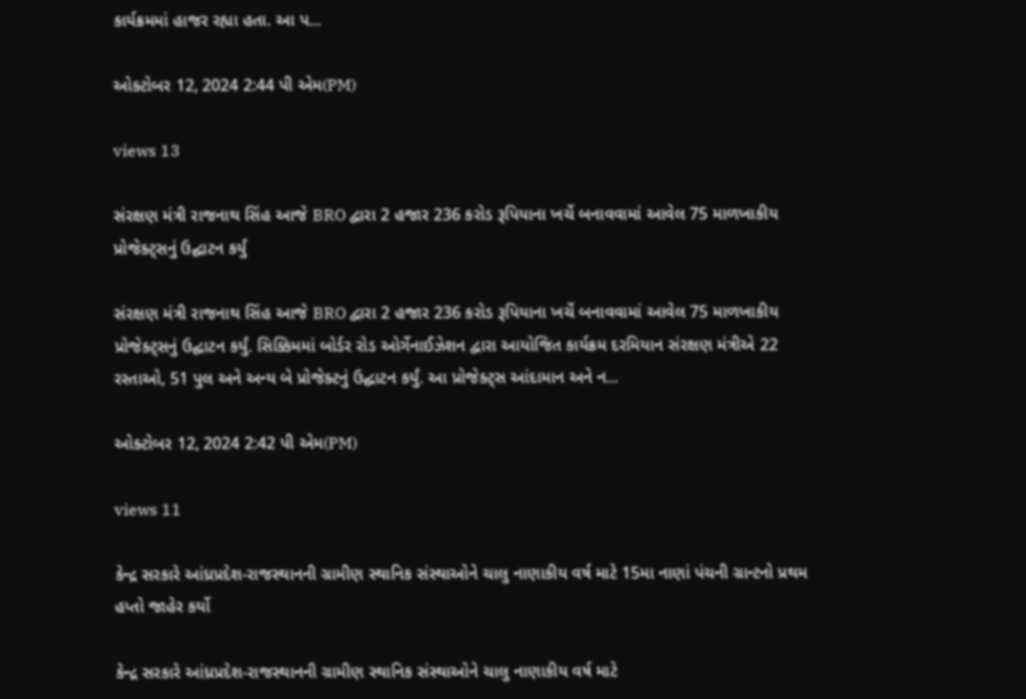કાર્યક્રમમાં હાજર રહ્યા હતા. આ પ...

ઓક્ટોબર 12, 2024 2:44 પી એમ(PM)

views 13

સંરક્ષણ મંત્રી રાજનાથ સિંહ આજે BRO દ્વારા 2 હજાર 236 કરોડ રૂપિયાના ખર્ચે બનાવવામાં આવેલ 75 માળખાકીય પ્રોજેક્ટ્સનું ઉદ્ઘાટન કર્યું

સંરક્ષણ મંત્રી રાજનાથ સિંહ આજે BRO દ્વારા 2 હજાર 236 કરોડ રૂપિયાના ખર્ચે બનાવવામાં આવેલ 75 માળખાકીય પ્રોજેક્ટ્સનું ઉદ્ઘાટન કર્યું. સિક્કિમમાં બોર્ડર રોડ ઓર્ગેનાઈઝેશન દ્વારા આયોજિત કાર્યક્રમ દરમિયાન સંરક્ષણ મંત્રીએ 22 રસ્તાઓ, 51 પુલ અને અન્ય બે પ્રોજેક્ટનું ઉદ્ઘાટન કર્યું. આ પ્રોજેક્ટ્સ આંદામાન અને ન...

ઓક્ટોબર 12, 2024 2:42 પી એમ(PM)

views 11

કેન્દ્ર સરકારે આંધ્રપ્રદેશ-રાજસ્થાનની ગ્રામીણ સ્થાનિક સંસ્થાઓને ચાલુ નાણાકીય વર્ષ માટે 15મા નાણાં પંચની ગ્રાન્ટનો પ્રથમ હપ્તો જાહેર કર્યો

કેન્દ્ર સરકારે આંધ્રપ્રદેશ-રાજસ્થાનની ગ્રામીણ સ્થાનિક સંસ્થાઓને ચાલુ નાણાકીય વર્ષ માટે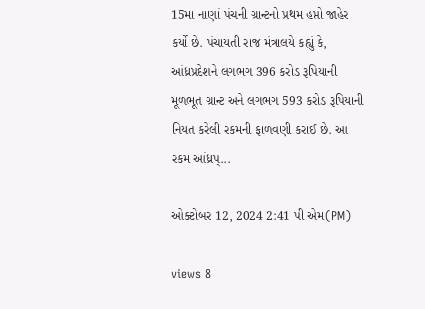15મા નાણાં પંચની ગ્રાન્ટનો પ્રથમ હપ્તો જાહેર કર્યો છે. પંચાયતી રાજ મંત્રાલયે કહ્યું કે, આંધ્રપ્રદેશને લગભગ 396 કરોડ રૂપિયાની મૂળભૂત ગ્રાન્ટ અને લગભગ 593 કરોડ રૂપિયાની નિયત કરેલી રકમની ફાળવણી કરાઈ છે. આ રકમ આંધ્રપ્...

ઓક્ટોબર 12, 2024 2:41 પી એમ(PM)

views 8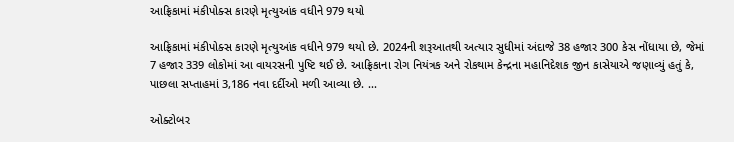આફ્રિકામાં મંકીપોક્સ કારણે મૃત્યુઆંક વધીને 979 થયો

આફ્રિકામાં મંકીપોક્સ કારણે મૃત્યુઆંક વધીને 979 થયો છે. 2024ની શરૂઆતથી અત્યાર સુધીમાં અંદાજે 38 હજાર 300 કેસ નોંધાયા છે, જેમાં 7 હજાર 339 લોકોમાં આ વાયરસની પુષ્ટિ થઈ છે. આફ્રિકાના રોગ નિયંત્રક અને રોકથામ કેન્દ્રના મહાનિદેશક જીન કાસેયાએ જણાવ્યું હતું કે, પાછલા સપ્તાહમાં 3,186 નવા દર્દીઓ મળી આવ્યા છે. ...

ઓક્ટોબર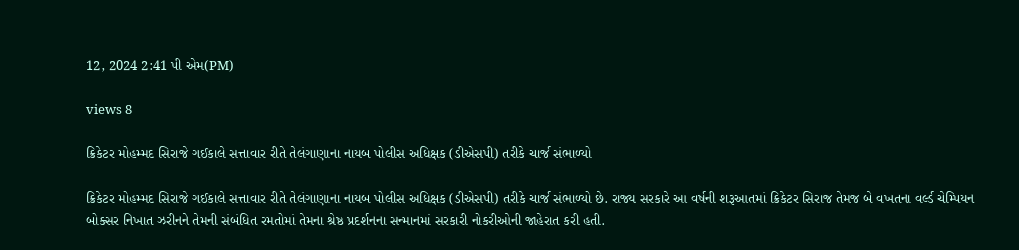12, 2024 2:41 પી એમ(PM)

views 8

ક્રિકેટર મોહમ્મદ સિરાજે ગઈકાલે સત્તાવાર રીતે તેલંગાણાના નાયબ પોલીસ અધિક્ષક (ડીએસપી) તરીકે ચાર્જ સંભાળ્યો

ક્રિકેટર મોહમ્મદ સિરાજે ગઈકાલે સત્તાવાર રીતે તેલંગાણાના નાયબ પોલીસ અધિક્ષક (ડીએસપી) તરીકે ચાર્જ સંભાળ્યો છે. રાજ્ય સરકારે આ વર્ષની શરૂઆતમાં ક્રિકેટર સિરાજ તેમજ બે વખતના વર્લ્ડ ચેમ્પિયન બોક્સર નિખાત ઝરીનને તેમની સંબંધિત રમતોમાં તેમના શ્રેષ્ઠ પ્રદર્શનના સન્માનમાં સરકારી નોકરીઓની જાહેરાત કરી હતી.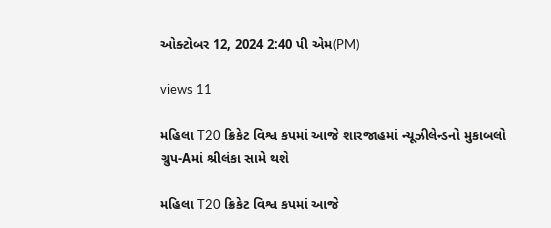ઓક્ટોબર 12, 2024 2:40 પી એમ(PM)

views 11

મહિલા T20 ક્રિકેટ વિશ્વ કપમાં આજે શારજાહમાં ન્યૂઝીલેન્ડનો મુકાબલો ગ્રુપ-Aમાં શ્રીલંકા સામે થશે

મહિલા T20 ક્રિકેટ વિશ્વ કપમાં આજે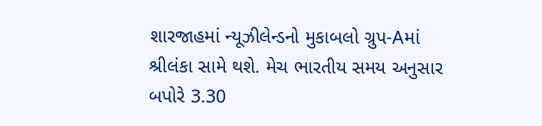શારજાહમાં ન્યૂઝીલેન્ડનો મુકાબલો ગ્રુપ-Aમાં શ્રીલંકા સામે થશે. મેચ ભારતીય સમય અનુસાર બપોરે 3.30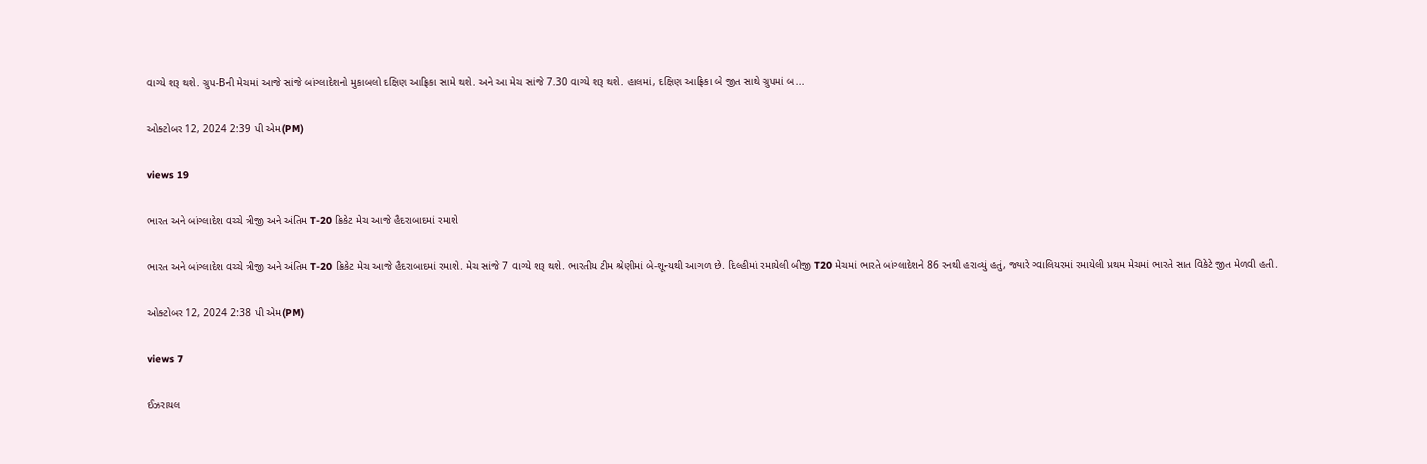વાગ્યે શરૂ થશે. ગ્રુપ-Bની મેચમાં આજે સાંજે બાંગ્લાદેશનો મુકાબલો દક્ષિણ આફ્રિકા સામે થશે. અને આ મેચ સાંજે 7.30 વાગ્યે શરૂ થશે. હાલમાં, દક્ષિણ આફ્રિકા બે જીત સાથે ગ્રુપમાં બ...

ઓક્ટોબર 12, 2024 2:39 પી એમ(PM)

views 19

ભારત અને બાંગ્લાદેશ વચ્ચે ત્રીજી અને અંતિમ T-20 ક્રિકેટ મેચ આજે હૈદરાબાદમાં રમાશે

ભારત અને બાંગ્લાદેશ વચ્ચે ત્રીજી અને અંતિમ T-20 ક્રિકેટ મેચ આજે હૈદરાબાદમાં રમાશે. મેચ સાંજે 7 વાગ્યે શરૂ થશે. ભારતીય ટીમ શ્રેણીમાં બે-શૂન્યથી આગળ છે. દિલ્હીમાં રમાયેલી બીજી T20 મેચમાં ભારતે બાંગ્લાદેશને 86 રનથી હરાવ્યું હતું, જ્યારે ગ્વાલિયરમાં રમાયેલી પ્રથમ મેચમાં ભારતે સાત વિકેટે જીત મેળવી હતી.

ઓક્ટોબર 12, 2024 2:38 પી એમ(PM)

views 7

ઈઝરાયલ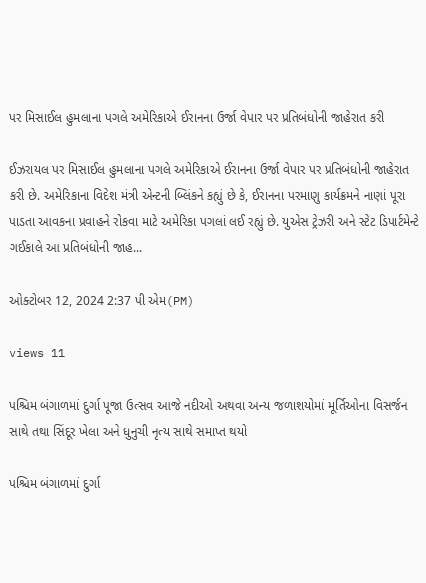પર મિસાઈલ હુમલાના પગલે અમેરિકાએ ઈરાનના ઉર્જા વેપાર પર પ્રતિબંધોની જાહેરાત કરી

ઈઝરાયલ પર મિસાઈલ હુમલાના પગલે અમેરિકાએ ઈરાનના ઉર્જા વેપાર પર પ્રતિબંધોની જાહેરાત કરી છે. અમેરિકાના વિદેશ મંત્રી એન્ટની બ્લિંકને કહ્યું છે કે, ઈરાનના પરમાણુ કાર્યક્રમને નાણાં પૂરા પાડતા આવકના પ્રવાહને રોકવા માટે અમેરિકા પગલાં લઈ રહ્યું છે. યુએસ ટ્રેઝરી અને સ્ટેટ ડિપાર્ટમેન્ટે ગઈકાલે આ પ્રતિબંધોની જાહ...

ઓક્ટોબર 12, 2024 2:37 પી એમ(PM)

views 11

પશ્ચિમ બંગાળમાં દુર્ગા પૂજા ઉત્સવ આજે નદીઓ અથવા અન્ય જળાશયોમાં મૂર્તિઓના વિસર્જન સાથે તથા સિંદૂર ખેલા અને ધુનુચી નૃત્ય સાથે સમાપ્ત થયો

પશ્ચિમ બંગાળમાં દુર્ગા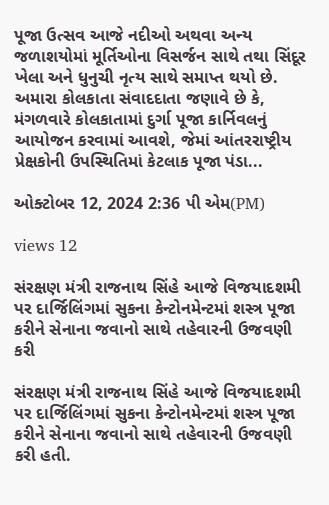પૂજા ઉત્સવ આજે નદીઓ અથવા અન્ય જળાશયોમાં મૂર્તિઓના વિસર્જન સાથે તથા સિંદૂર ખેલા અને ધુનુચી નૃત્ય સાથે સમાપ્ત થયો છે. અમારા કોલકાતા સંવાદદાતા જણાવે છે કે, મંગળવારે કોલકાતામાં દુર્ગા પૂજા કાર્નિવલનું આયોજન કરવામાં આવશે, જેમાં આંતરરાષ્ટ્રીય પ્રેક્ષકોની ઉપસ્થિતિમાં કેટલાક પૂજા પંડા...

ઓક્ટોબર 12, 2024 2:36 પી એમ(PM)

views 12

સંરક્ષણ મંત્રી રાજનાથ સિંહે આજે વિજયાદશમી પર દાર્જિલિંગમાં સુકના કેન્ટોનમેન્ટમાં શસ્ત્ર પૂજા કરીને સેનાના જવાનો સાથે તહેવારની ઉજવણી કરી

સંરક્ષણ મંત્રી રાજનાથ સિંહે આજે વિજયાદશમી પર દાર્જિલિંગમાં સુકના કેન્ટોનમેન્ટમાં શસ્ત્ર પૂજા કરીને સેનાના જવાનો સાથે તહેવારની ઉજવણી કરી હતી.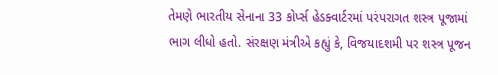તેમણે ભારતીય સેનાના 33 કોર્પ્સ હેડક્વાર્ટરમાં પરંપરાગત શસ્ત્ર પૂજામાં ભાગ લીધો હતો. સંરક્ષણ મંત્રીએ કહ્યું કે, વિજયાદશમી પર શસ્ત્ર પૂજન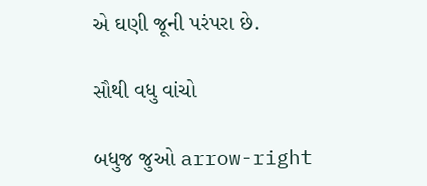એ ઘણી જૂની પરંપરા છે.

સૌથી વધુ વાંચો

બધુજ જુઓ arrow-right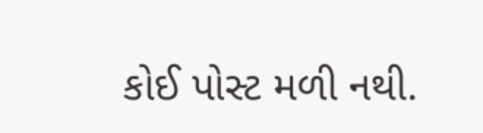કોઈ પોસ્ટ મળી નથી.